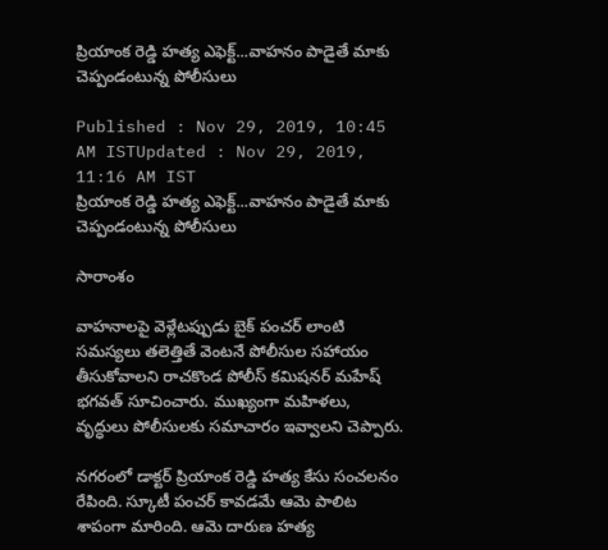ప్రియాంక రెడ్డి హత్య ఎఫెక్ట్...వాహనం పాడైతే మాకు చెప్పండంటున్న పోలీసులు

Published : Nov 29, 2019, 10:45 AM ISTUpdated : Nov 29, 2019, 11:16 AM IST
ప్రియాంక రెడ్డి హత్య ఎఫెక్ట్...వాహనం పాడైతే మాకు చెప్పండంటున్న పోలీసులు

సారాంశం

వాహనాలపై వెళ్లేటప్పుడు బైక్ పంచర్ లాంటి సమస్యలు తలెత్తితే వెంటనే పోలీసుల సహాయం తీసుకోవాలని రాచకొండ పోలీస్ కమిషనర్ మహేష్ భగవత్ సూచించారు. ముఖ్యంగా మహిళలు, వృద్ధులు పోలీసులకు సమాచారం ఇవ్వాలని చెప్పారు.

నగరంలో డాక్టర్ ప్రియాంక రెడ్డి హత్య కేసు సంచలనం రేపింది. స్కూటీ పంచర్ కావడమే ఆమె పాలిట శాపంగా మారింది. ఆమె దారుణ హత్య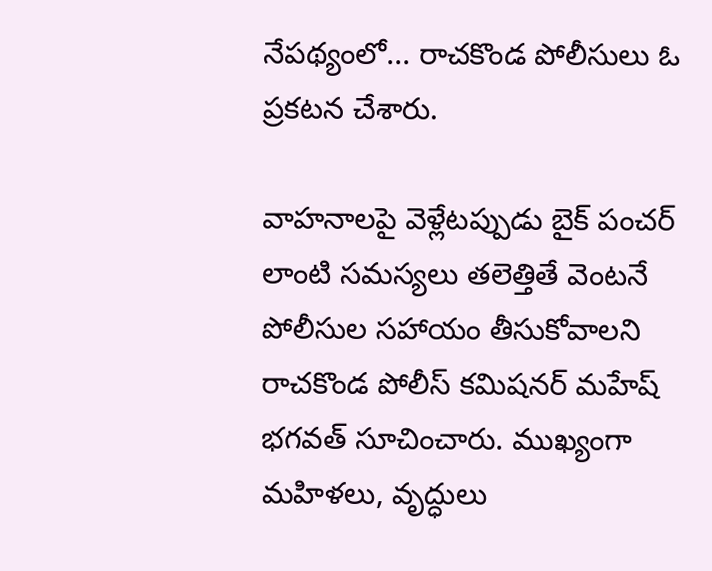నేపథ్యంలో... రాచకొండ పోలీసులు ఓ ప్రకటన చేశారు.

వాహనాలపై వెళ్లేటప్పుడు బైక్ పంచర్ లాంటి సమస్యలు తలెత్తితే వెంటనే పోలీసుల సహాయం తీసుకోవాలని రాచకొండ పోలీస్ కమిషనర్ మహేష్ భగవత్ సూచించారు. ముఖ్యంగా మహిళలు, వృద్ధులు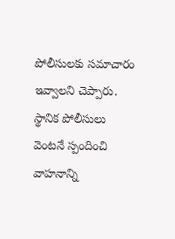పోలీసులకు సమాచారం ఇవ్వాలని చెప్పారు.  స్థానిక పోలీసులు వెంటనే స్పందించి వాహనాన్ని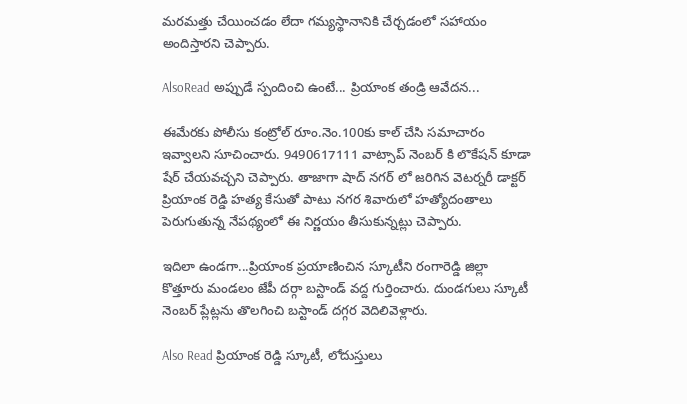మరమత్తు చేయించడం లేదా గమ్యస్థానానికి చేర్చడంలో సహాయం అందిస్తారని చెప్పారు.

AlsoRead అప్పుడే స్పందించి ఉంటే... ప్రియాంక తండ్రి ఆవేదన...

ఈమేరకు పోలీసు కంట్రోల్ రూం.నెం.100కు కాల్ చేసి సమాచారం ఇవ్వాలని సూచించారు. 9490617111 వాట్సాప్ నెంబర్ కి లొకేషన్ కూడా షేర్ చేయవచ్చని చెప్పారు. తాజాగా షాద్ నగర్ లో జరిగిన వెటర్నరీ డాక్టర్ ప్రియాంక రెడ్డి హత్య కేసుతో పాటు నగర శివారులో హత్యోదంతాలు పెరుగుతున్న నేపథ్యంలో ఈ నిర్ణయం తీసుకున్నట్లు చెప్పారు.

ఇదిలా ఉండగా...ప్రియాంక ప్రయాణించిన స్కూటీని రంగారెడ్డి జిల్లా కొత్తూరు మండలం జేపీ దర్గా బస్టాండ్ వద్ద గుర్తించారు. దుండగులు స్కూటీ నెంబర్ ప్లేట్లను తొలగించి బస్టాండ్ దగ్గర వెదిలివెళ్లారు.

Also Read ప్రియాంక రెడ్డి స్కూటీ, లోదుస్తులు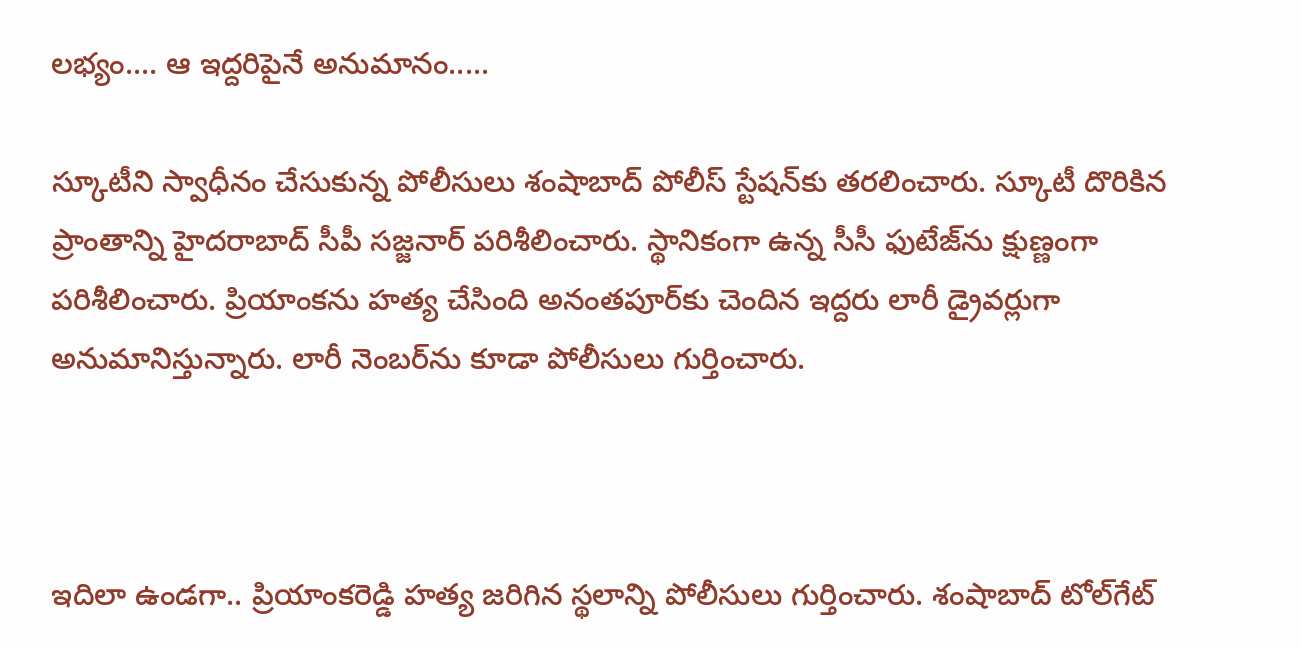లభ్యం.... ఆ ఇద్దరిపైనే అనుమానం.....

స్కూటీని స్వాధీనం చేసుకున్న పోలీసులు శంషాబాద్ పోలీస్ స్టేషన్‌కు తరలించారు. స్కూటీ దొరికిన ప్రాంతాన్ని హైదరాబాద్ సీపీ సజ్జనార్ పరిశీలించారు. స్థానికంగా ఉన్న సీసీ ఫుటేజ్‌ను క్షుణ్ణంగా పరిశీలించారు. ప్రియాంకను హత్య చేసింది అనంతపూర్‌కు చెందిన ఇద్దరు లారీ డ్రైవర్లు‌గా అనుమానిస్తున్నారు. లారీ నెంబర్‌ను కూడా పోలీసులు గుర్తించారు.



ఇదిలా ఉండగా.. ప్రియాంకరెడ్డి హత్య జరిగిన స్థలాన్ని పోలీసులు గుర్తించారు. శంషాబాద్ టోల్‌గేట్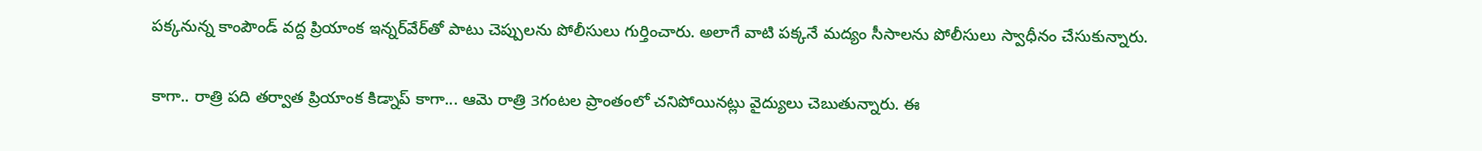పక్కనున్న కాంపౌండ్ వద్ద ప్రియాంక ఇన్నర్‌వేర్‌తో పాటు చెప్పులను పోలీసులు గుర్తించారు. అలాగే వాటి పక్కనే మద్యం సీసాలను పోలీసులు స్వాధీనం చేసుకున్నారు.

కాగా.. రాత్రి పది తర్వాత ప్రియాంక కిడ్నాప్ కాగా... ఆమె రాత్రి 3గంటల ప్రాంతంలో చనిపోయినట్లు వైద్యులు చెబుతున్నారు. ఈ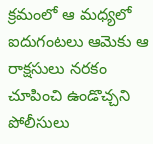క్రమంలో ఆ మధ్యలో ఐదుగంటలు ఆమెకు ఆ రాక్షసులు నరకం చూపించి ఉండొచ్చని పోలీసులు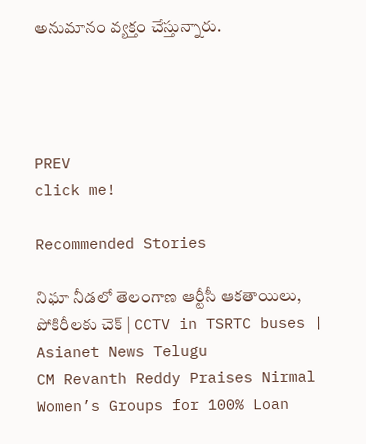అనుమానం వ్యక్తం చేస్తున్నారు.




PREV
click me!

Recommended Stories

నిఘా నీడలో తెలంగాణ ఆర్టీసీ ఆకతాయిలు, పోకిరీలకు చెక్ | CCTV in TSRTC buses | Asianet News Telugu
CM Revanth Reddy Praises Nirmal Women’s Groups for 100% Loan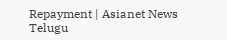Repayment | Asianet News Telugu